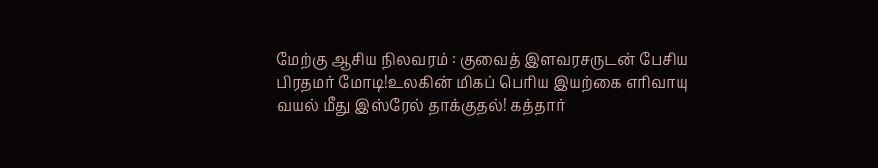மேற்கு ஆசிய நிலவரம் : குவைத் இளவரசருடன் பேசிய பிரதமர் மோடி!உலகின் மிகப் பெரிய இயற்கை எரிவாயு வயல் மீது இஸ்ரேல் தாக்குதல்! கத்தார்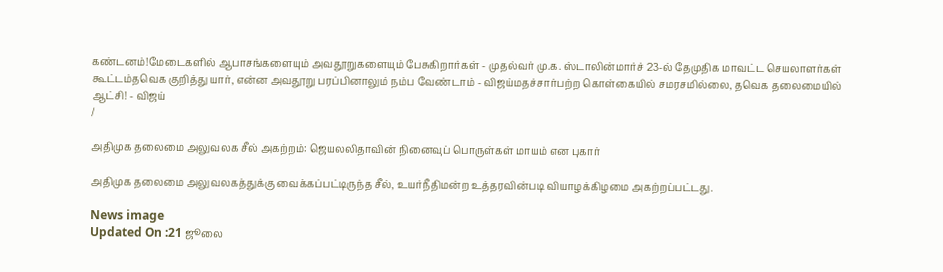கண்டனம்!மேடைகளில் ஆபாசங்களையும் அவதூறுகளையும் பேசுகிறார்கள் - முதல்வர் மு.க. ஸ்டாலின்மார்ச் 23-ல் தேமுதிக மாவட்ட செயலாளர்கள் கூட்டம்தவெக குறித்து யார், என்ன அவதூறு பரப்பினாலும் நம்ப வேண்டாம் - விஜய்மதச்சார்பற்ற கொள்கையில் சமரசமில்லை, தவெக தலைமையில் ஆட்சி! - விஜய்
/

அதிமுக தலைமை அலுவலக சீல் அகற்றம்: ஜெயலலிதாவின் நினைவுப் பொருள்கள் மாயம் என புகார்

அதிமுக தலைமை அலுவலகத்துக்கு வைக்கப்பட்டிருந்த சீல், உயர்நீதிமன்ற உத்தரவின்படி வியாழக்கிழமை அகற்றப்பட்டது.

News image
Updated On :21 ஜூலை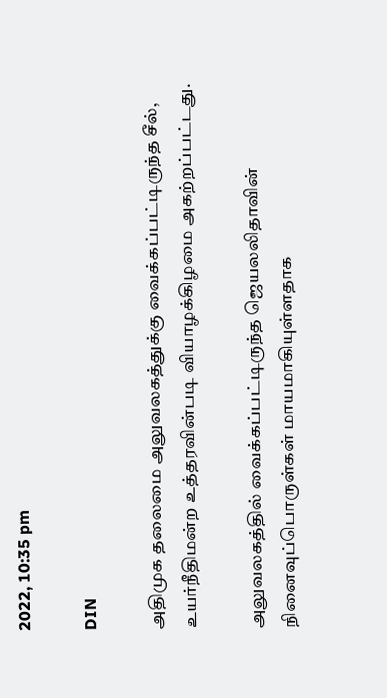2022, 10:35 pm

DIN

அதிமுக தலைமை அலுவலகத்துக்கு வைக்கப்பட்டிருந்த சீல், உயர்நீதிமன்ற உத்தரவின்படி வியாழக்கிழமை அகற்றப்பட்டது.

அலுவலகத்தில் வைக்கப்பட்டிருந்த ஜெயலலிதாவின் நினைவுப்பொருள்கள் மாயமாகியுள்ளதாக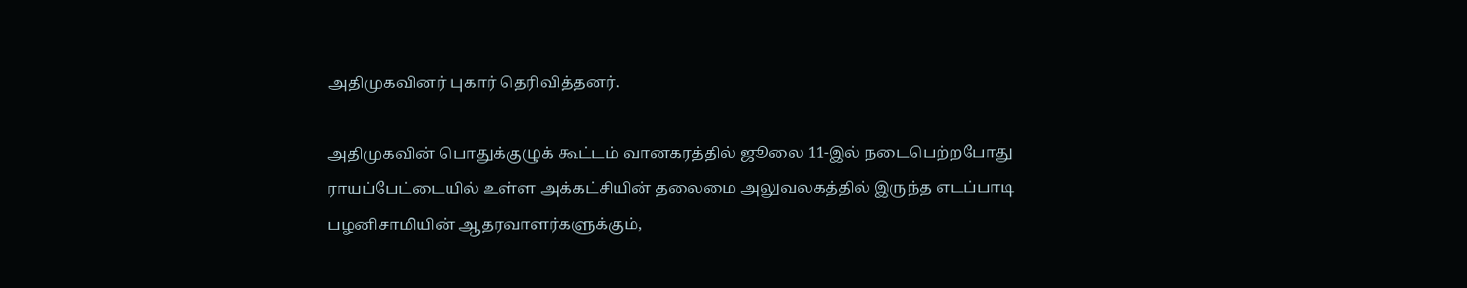அதிமுகவினர் புகார் தெரிவித்தனர்.

அதிமுகவின் பொதுக்குழுக் கூட்டம் வானகரத்தில் ஜூலை 11-இல் நடைபெற்றபோது ராயப்பேட்டையில் உள்ள அக்கட்சியின் தலைமை அலுவலகத்தில் இருந்த எடப்பாடி பழனிசாமியின் ஆதரவாளர்களுக்கும்,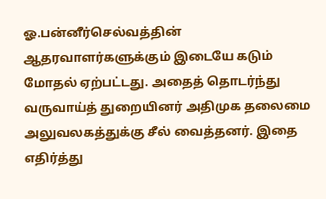ஓ.பன்னீர்செல்வத்தின் ஆதரவாளர்களுக்கும் இடையே கடும் மோதல் ஏற்பட்டது. அதைத் தொடர்ந்து வருவாய்த் துறையினர் அதிமுக தலைமை அலுவலகத்துக்கு சீல் வைத்தனர். இதை எதிர்த்து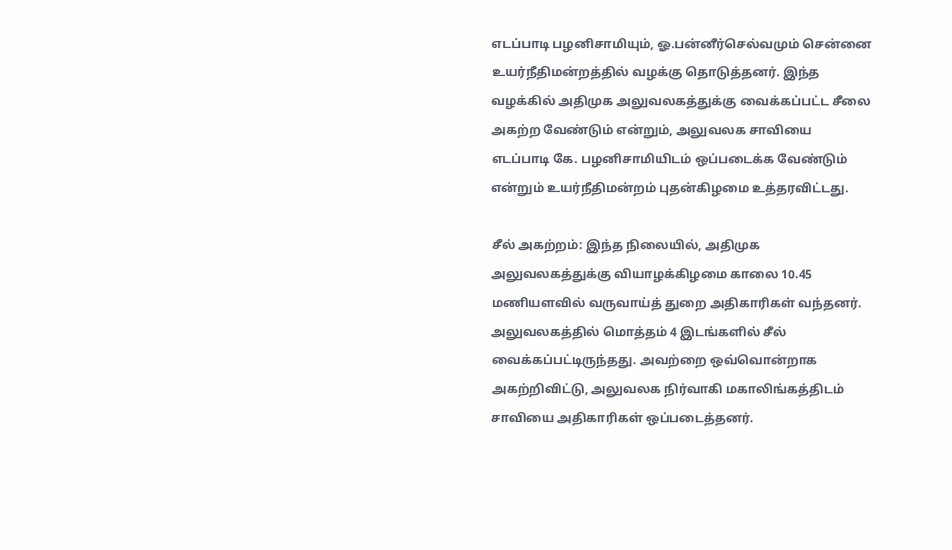எடப்பாடி பழனிசாமியும், ஓ.பன்னீர்செல்வமும் சென்னை உயர்நீதிமன்றத்தில் வழக்கு தொடுத்தனர். இந்த வழக்கில் அதிமுக அலுவலகத்துக்கு வைக்கப்பட்ட சீலை அகற்ற வேண்டும் என்றும், அலுவலக சாவியை எடப்பாடி கே. பழனிசாமியிடம் ஒப்படைக்க வேண்டும் என்றும் உயர்நீதிமன்றம் புதன்கிழமை உத்தரவிட்டது.

சீல் அகற்றம்: இந்த நிலையில், அதிமுக அலுவலகத்துக்கு வியாழக்கிழமை காலை 10.45 மணியளவில் வருவாய்த் துறை அதிகாரிகள் வந்தனர். அலுவலகத்தில் மொத்தம் 4 இடங்களில் சீல் வைக்கப்பட்டிருந்தது. அவற்றை ஒவ்வொன்றாக அகற்றிவிட்டு, அலுவலக நிர்வாகி மகாலிங்கத்திடம் சாவியை அதிகாரிகள் ஒப்படைத்தனர்.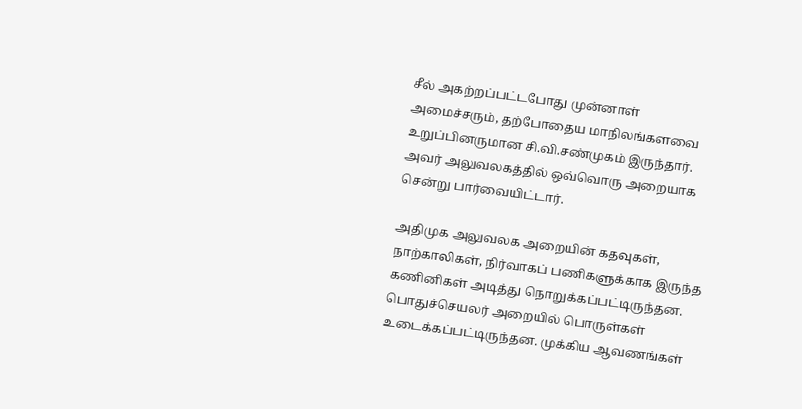சீல் அகற்றப்பட்டபோது முன்னாள் அமைச்சரும், தற்போதைய மாநிலங்களவை உறுப்பினருமான சி.வி.சண்முகம் இருந்தார். அவர் அலுவலகத்தில் ஒவ்வொரு அறையாக சென்று பார்வையிட்டார்.

அதிமுக அலுவலக அறையின் கதவுகள், நாற்காலிகள், நிர்வாகப் பணிகளுக்காக இருந்த கணினிகள் அடித்து நொறுக்கப்பட்டிருந்தன. பொதுச்செயலர் அறையில் பொருள்கள் உடைக்கப்பட்டிருந்தன. முக்கிய ஆவணங்கள்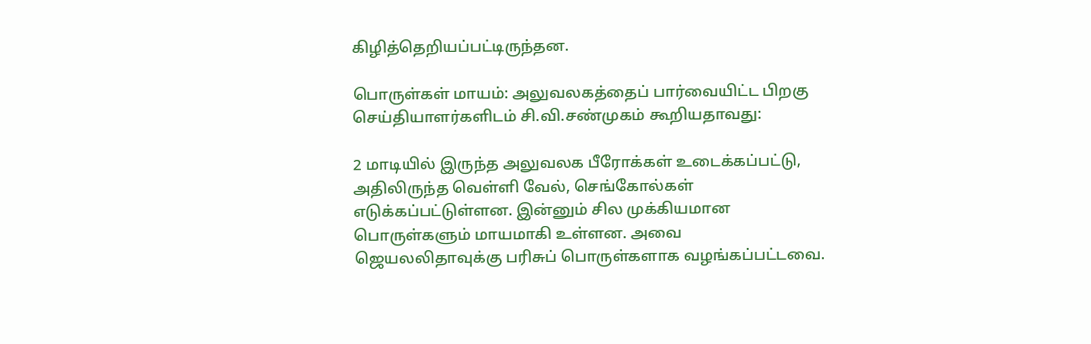கிழித்தெறியப்பட்டிருந்தன.

பொருள்கள் மாயம்: அலுவலகத்தைப் பார்வையிட்ட பிறகு செய்தியாளர்களிடம் சி.வி.சண்முகம் கூறியதாவது:

2 மாடியில் இருந்த அலுவலக பீரோக்கள் உடைக்கப்பட்டு, அதிலிருந்த வெள்ளி வேல், செங்கோல்கள் எடுக்கப்பட்டுள்ளன. இன்னும் சில முக்கியமான பொருள்களும் மாயமாகி உள்ளன. அவை ஜெயலலிதாவுக்கு பரிசுப் பொருள்களாக வழங்கப்பட்டவை.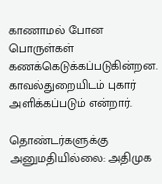காணாமல் போன பொருள்கள் கணக்கெடுக்கப்படுகின்றன. காவல்துறையிடம் புகார் அளிக்கப்படும் என்றார்.

தொண்டர்களுக்கு அனுமதியில்லை: அதிமுக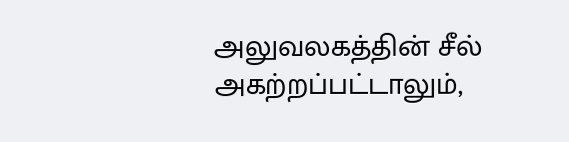அலுவலகத்தின் சீல் அகற்றப்பட்டாலும்,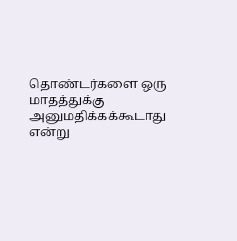தொண்டர்களை ஒரு மாதத்துக்கு அனுமதிக்கக்கூடாது என்று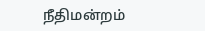நீதிமன்றம்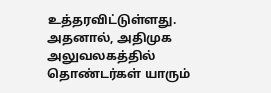உத்தரவிட்டுள்ளது. அதனால், அதிமுக அலுவலகத்தில் தொண்டர்கள் யாரும்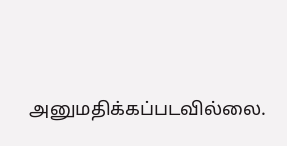அனுமதிக்கப்படவில்லை.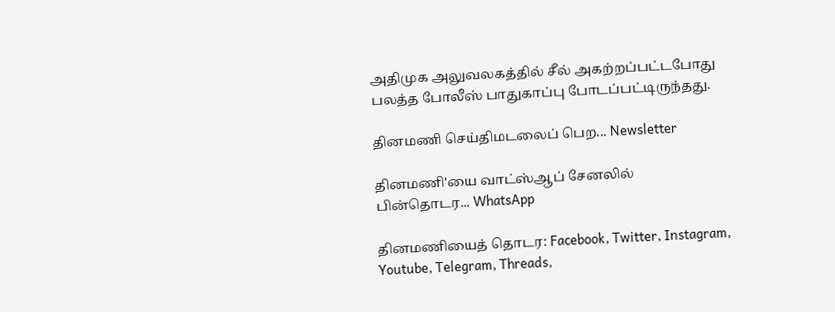அதிமுக அலுவலகத்தில் சீல் அகற்றப்பட்டபோது பலத்த போலீஸ் பாதுகாப்பு போடப்பட்டிருந்தது.

தினமணி செய்திமடலைப் பெற... Newsletter

தினமணி'யை வாட்ஸ்ஆப் சேனலில் பின்தொடர... WhatsApp

தினமணியைத் தொடர: Facebook, Twitter, Instagram, Youtube, Telegram, Threads,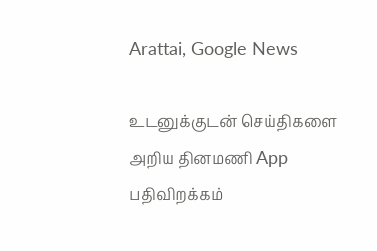Arattai, Google News

உடனுக்குடன் செய்திகளை அறிய தினமணி App பதிவிறக்கம்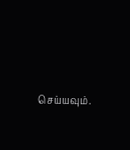செய்யவும்.